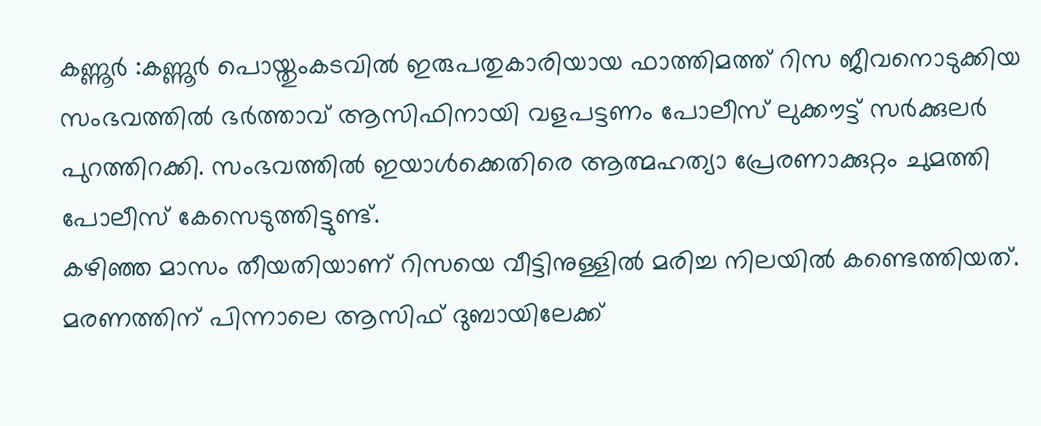കണ്ണൂർ :കണ്ണൂർ പൊയ്തുംകടവിൽ ഇരുപതുകാരിയായ ഫാത്തിമത്ത് റിസ ജീവനൊടുക്കിയ സംഭവത്തിൽ ഭർത്താവ് ആസിഫിനായി വളപട്ടണം പോലീസ് ലുക്കൗട്ട് സർക്കുലർ പുറത്തിറക്കി. സംഭവത്തിൽ ഇയാൾക്കെതിരെ ആത്മഹത്യാ പ്രേരണാക്കുറ്റം ചുമത്തി പോലീസ് കേസെടുത്തിട്ടുണ്ട്.
കഴിഞ്ഞ മാസം തീയതിയാണ് റിസയെ വീട്ടിനുള്ളിൽ മരിച്ച നിലയിൽ കണ്ടെത്തിയത്. മരണത്തിന് പിന്നാലെ ആസിഫ് ദുബായിലേക്ക്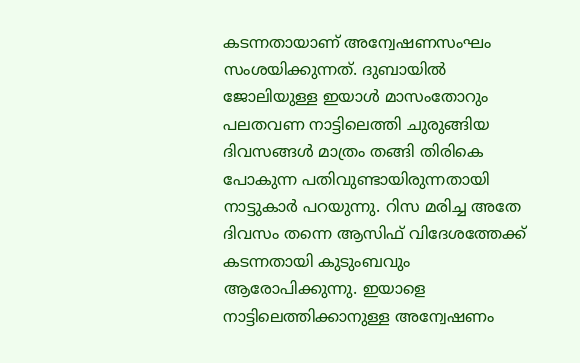കടന്നതായാണ് അന്വേഷണസംഘം സംശയിക്കുന്നത്. ദുബായിൽ ജോലിയുള്ള ഇയാൾ മാസംതോറും പലതവണ നാട്ടിലെത്തി ചുരുങ്ങിയ ദിവസങ്ങൾ മാത്രം തങ്ങി തിരികെ പോകുന്ന പതിവുണ്ടായിരുന്നതായി നാട്ടുകാർ പറയുന്നു. റിസ മരിച്ച അതേ ദിവസം തന്നെ ആസിഫ് വിദേശത്തേക്ക് കടന്നതായി കുടുംബവും ആരോപിക്കുന്നു. ഇയാളെ നാട്ടിലെത്തിക്കാനുള്ള അന്വേഷണം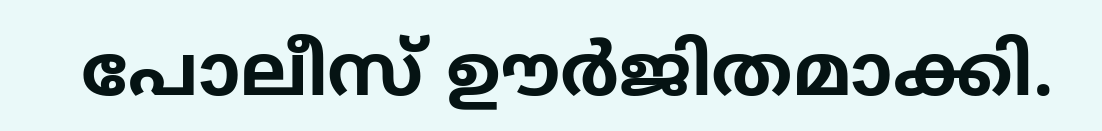പോലീസ് ഊർജിതമാക്കി.